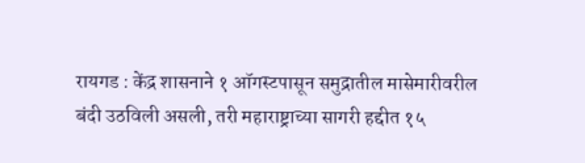रायगड : केंद्र शासनाने १ ऑगस्टपासून समुद्रातील मासेमारीवरील बंदी उठविली असली, तरी महाराष्ट्राच्या सागरी हद्दीत १५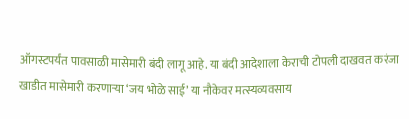ऑगस्टपर्यंत पावसाळी मासेमारी बंदी लागू आहे. या बंदी आदेशाला केराची टोपली दाखवत करंजा खाडीत मासेमारी करणाऱ्या ‘जय भोळे साई’ या नौकेवर मत्स्यव्यवसाय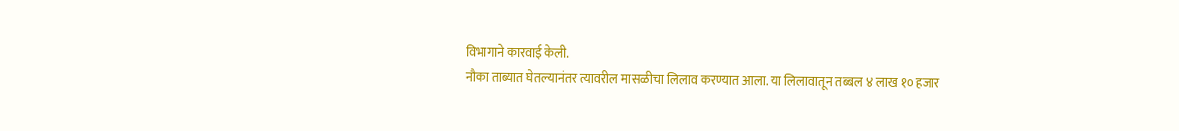विभागाने कारवाई केली.
नौका ताब्यात घेतल्यानंतर त्यावरील मासळीचा लिलाव करण्यात आला. या लिलावातून तब्बल ४ लाख १० हजार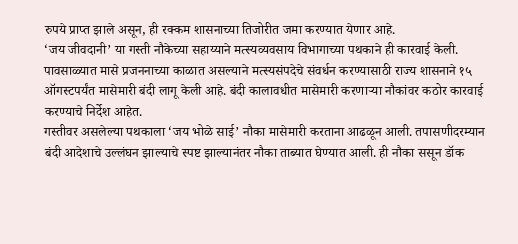रुपये प्राप्त झाले असून, ही रक्कम शासनाच्या तिजोरीत जमा करण्यात येणार आहे.
‘जय जीवदानी’ या गस्ती नौकेच्या सहाय्याने मत्स्यव्यवसाय विभागाच्या पथकाने ही कारवाई केली. पावसाळ्यात मासे प्रजननाच्या काळात असल्याने मत्स्यसंपदेचे संवर्धन करण्यासाठी राज्य शासनाने १५ ऑगस्टपर्यंत मासेमारी बंदी लागू केली आहे. बंदी कालावधीत मासेमारी करणाऱ्या नौकांवर कठोर कारवाई करण्याचे निर्देश आहेत.
गस्तीवर असलेल्या पथकाला ‘जय भोळे साई’ नौका मासेमारी करताना आढळून आली. तपासणीदरम्यान बंदी आदेशाचे उल्लंघन झाल्याचे स्पष्ट झाल्यानंतर नौका ताब्यात घेण्यात आली. ही नौका ससून डॉक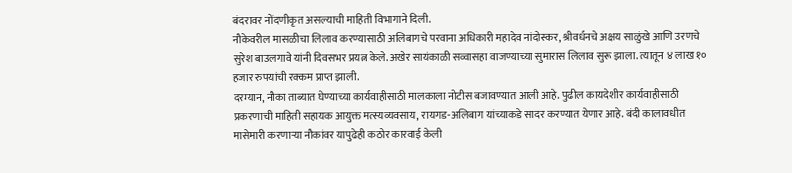बंदरावर नोंदणीकृत असल्याची माहिती विभागाने दिली.
नौकेवरील मासळीचा लिलाव करण्यासाठी अलिबागचे परवाना अधिकारी महादेव नांदोस्कर, श्रीवर्धनचे अक्षय साळुंखे आणि उरणचे सुरेश बाउलगावे यांनी दिवसभर प्रयत्न केले. अखेर सायंकाळी सव्वासहा वाजण्याच्या सुमारास लिलाव सुरू झाला. त्यातून ४ लाख १० हजार रुपयांची रक्कम प्राप्त झाली.
दरम्यान, नौका ताब्यात घेण्याच्या कार्यवाहीसाठी मालकाला नोटीस बजावण्यात आली आहे. पुढील कायदेशीर कार्यवाहीसाठी प्रकरणाची माहिती सहायक आयुक्त मत्स्यव्यवसाय, रायगड-अलिबाग यांच्याकडे सादर करण्यात येणार आहे. बंदी कालावधीत मासेमारी करणाऱ्या नौकांवर यापुढेही कठोर कारवाई केली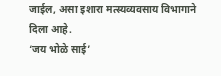जाईल, असा इशारा मत्स्यव्यवसाय विभागाने दिला आहे.
‘जय भोळे साई’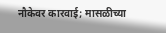नौकेवर कारवाई; मासळीच्या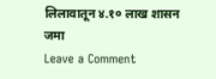लिलावातून ४.१० लाख शासन जमा
Leave a Comment